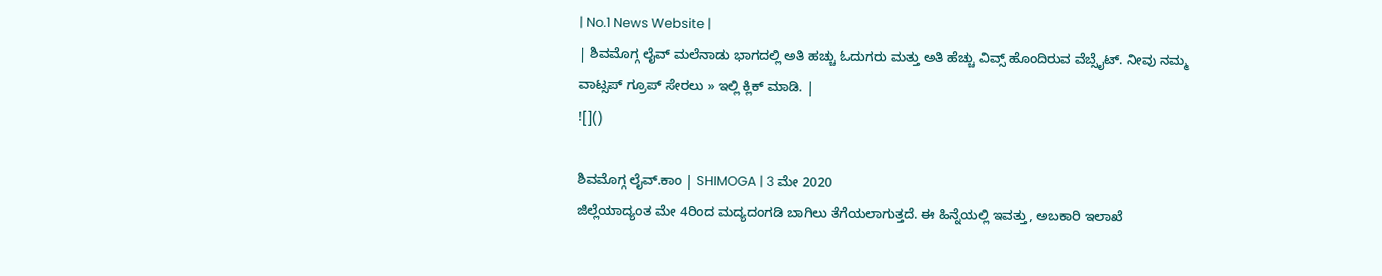| No.1 News Website |
| ಶಿವಮೊಗ್ಗ ಲೈವ್ ಮಲೆನಾಡು ಭಾಗದಲ್ಲಿ ಅತಿ ಹಚ್ಚು ಓದುಗರು ಮತ್ತು ಅತಿ ಹೆಚ್ಚು ವಿವ್ಸ್ ಹೊಂದಿರುವ ವೆಬ್ಸೈಟ್. ನೀವು ನಮ್ಮ ವಾಟ್ಸಪ್ ಗ್ರೂಪ್ ಸೇರಲು » ಇಲ್ಲಿ ಕ್ಲಿಕ್ ಮಾಡಿ. |
![]()

ಶಿವಮೊಗ್ಗ ಲೈವ್.ಕಾಂ | SHIMOGA | 3 ಮೇ 2020
ಜಿಲ್ಲೆಯಾದ್ಯಂತ ಮೇ 4ರಿಂದ ಮದ್ಯದಂಗಡಿ ಬಾಗಿಲು ತೆಗೆಯಲಾಗುತ್ತದೆ. ಈ ಹಿನ್ನೆಯಲ್ಲಿ ಇವತ್ತು, ಅಬಕಾರಿ ಇಲಾಖೆ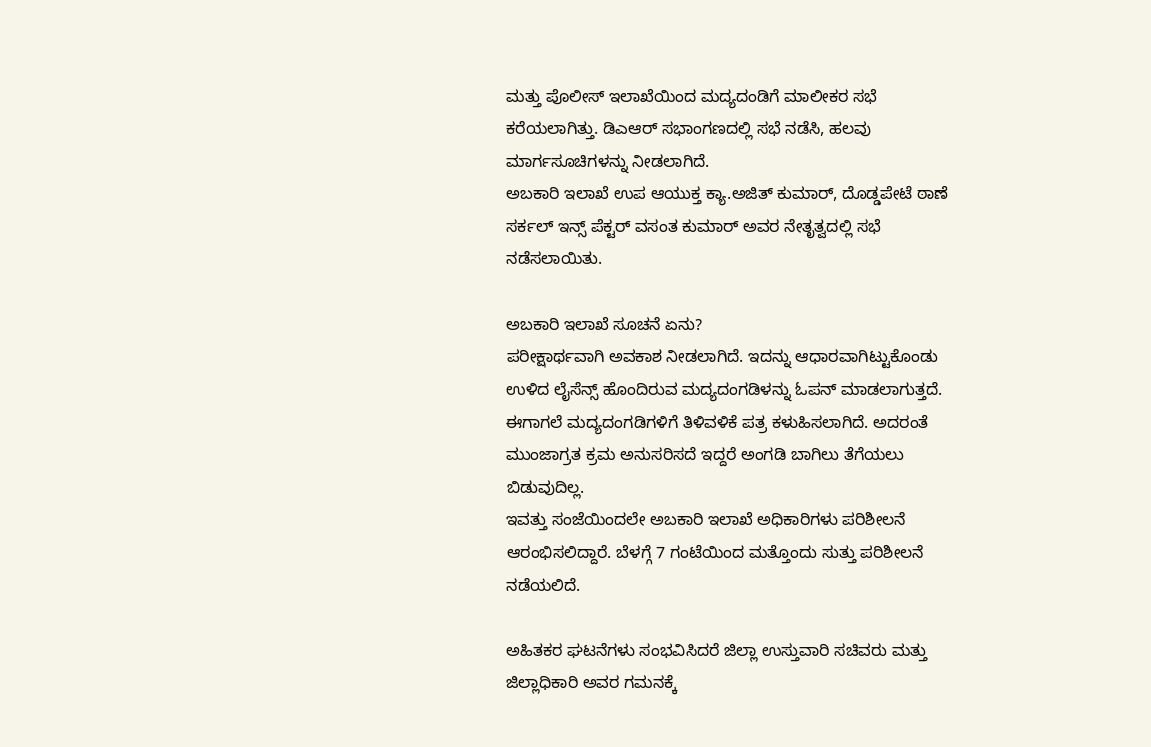ಮತ್ತು ಪೊಲೀಸ್ ಇಲಾಖೆಯಿಂದ ಮದ್ಯದಂಡಿಗೆ ಮಾಲೀಕರ ಸಭೆ ಕರೆಯಲಾಗಿತ್ತು. ಡಿಎಆರ್ ಸಭಾಂಗಣದಲ್ಲಿ ಸಭೆ ನಡೆಸಿ, ಹಲವು ಮಾರ್ಗಸೂಚಿಗಳನ್ನು ನೀಡಲಾಗಿದೆ.
ಅಬಕಾರಿ ಇಲಾಖೆ ಉಪ ಆಯುಕ್ತ ಕ್ಯಾ.ಅಜಿತ್ ಕುಮಾರ್, ದೊಡ್ಡಪೇಟೆ ಠಾಣೆ ಸರ್ಕಲ್ ಇನ್ಸ್ ಪೆಕ್ಟರ್ ವಸಂತ ಕುಮಾರ್ ಅವರ ನೇತೃತ್ವದಲ್ಲಿ ಸಭೆ ನಡೆಸಲಾಯಿತು.

ಅಬಕಾರಿ ಇಲಾಖೆ ಸೂಚನೆ ಏನು?
ಪರೀಕ್ಷಾರ್ಥವಾಗಿ ಅವಕಾಶ ನೀಡಲಾಗಿದೆ. ಇದನ್ನು ಆಧಾರವಾಗಿಟ್ಟುಕೊಂಡು ಉಳಿದ ಲೈಸೆನ್ಸ್ ಹೊಂದಿರುವ ಮದ್ಯದಂಗಡಿಳನ್ನು ಓಪನ್ ಮಾಡಲಾಗುತ್ತದೆ.
ಈಗಾಗಲೆ ಮದ್ಯದಂಗಡಿಗಳಿಗೆ ತಿಳಿವಳಿಕೆ ಪತ್ರ ಕಳುಹಿಸಲಾಗಿದೆ. ಅದರಂತೆ ಮುಂಜಾಗ್ರತ ಕ್ರಮ ಅನುಸರಿಸದೆ ಇದ್ದರೆ ಅಂಗಡಿ ಬಾಗಿಲು ತೆಗೆಯಲು ಬಿಡುವುದಿಲ್ಲ.
ಇವತ್ತು ಸಂಜೆಯಿಂದಲೇ ಅಬಕಾರಿ ಇಲಾಖೆ ಅಧಿಕಾರಿಗಳು ಪರಿಶೀಲನೆ ಆರಂಭಿಸಲಿದ್ದಾರೆ. ಬೆಳಗ್ಗೆ 7 ಗಂಟೆಯಿಂದ ಮತ್ತೊಂದು ಸುತ್ತು ಪರಿಶೀಲನೆ ನಡೆಯಲಿದೆ.

ಅಹಿತಕರ ಘಟನೆಗಳು ಸಂಭವಿಸಿದರೆ ಜಿಲ್ಲಾ ಉಸ್ತುವಾರಿ ಸಚಿವರು ಮತ್ತು ಜಿಲ್ಲಾಧಿಕಾರಿ ಅವರ ಗಮನಕ್ಕೆ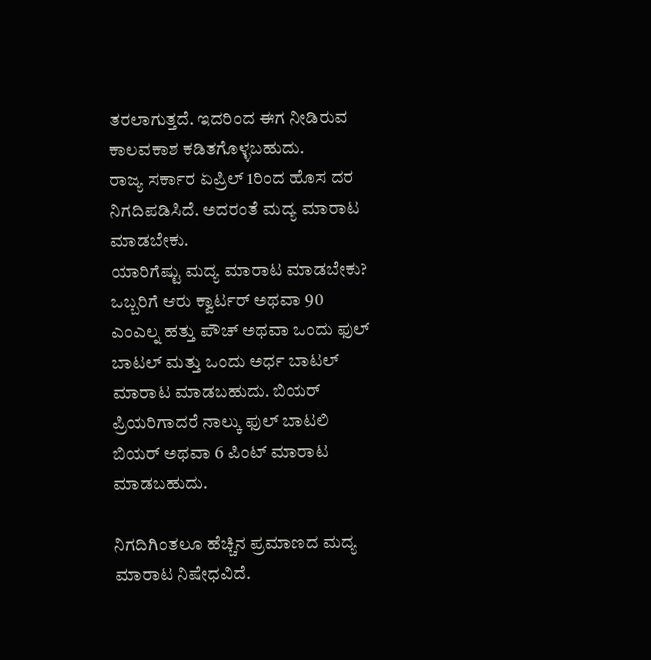ತರಲಾಗುತ್ತದೆ. ಇದರಿಂದ ಈಗ ನೀಡಿರುವ ಕಾಲವಕಾಶ ಕಡಿತಗೊಳ್ಳಬಹುದು.
ರಾಜ್ಯ ಸರ್ಕಾರ ಏಪ್ರಿಲ್ 1ರಿಂದ ಹೊಸ ದರ ನಿಗದಿಪಡಿಸಿದೆ. ಅದರಂತೆ ಮದ್ಯ ಮಾರಾಟ ಮಾಡಬೇಕು.
ಯಾರಿಗೆಷ್ಟು ಮದ್ಯ ಮಾರಾಟ ಮಾಡಬೇಕು?
ಒಬ್ಬರಿಗೆ ಆರು ಕ್ವಾರ್ಟರ್ ಅಥವಾ 90 ಎಂಎಲ್ನ ಹತ್ತು ಪೌಚ್ ಅಥವಾ ಒಂದು ಫುಲ್ ಬಾಟಲ್ ಮತ್ತು ಒಂದು ಅರ್ಧ ಬಾಟಲ್ ಮಾರಾಟ ಮಾಡಬಹುದು. ಬಿಯರ್ ಪ್ರಿಯರಿಗಾದರೆ ನಾಲ್ಕು ಫುಲ್ ಬಾಟಲಿ ಬಿಯರ್ ಅಥವಾ 6 ಪಿಂಟ್ ಮಾರಾಟ ಮಾಡಬಹುದು.

ನಿಗದಿಗಿಂತಲೂ ಹೆಚ್ಚಿನ ಪ್ರಮಾಣದ ಮದ್ಯ ಮಾರಾಟ ನಿಷೇಧವಿದೆ.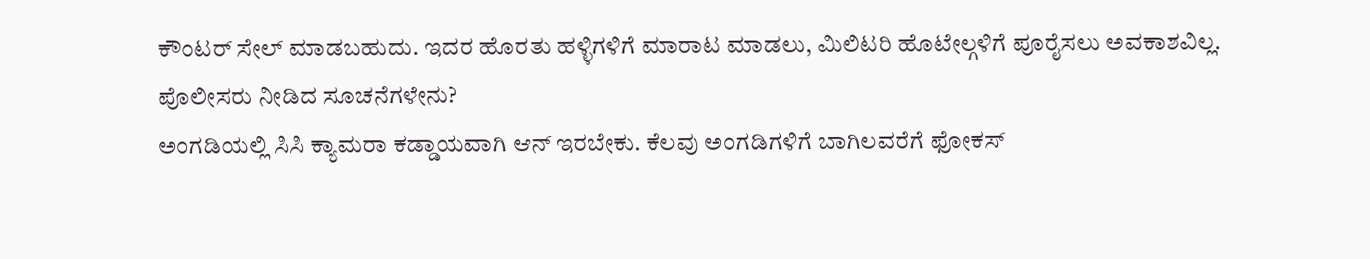ಕೌಂಟರ್ ಸೇಲ್ ಮಾಡಬಹುದು. ಇದರ ಹೊರತು ಹಳ್ಳಿಗಳಿಗೆ ಮಾರಾಟ ಮಾಡಲು, ಮಿಲಿಟರಿ ಹೊಟೇಲ್ಗಳಿಗೆ ಪೂರೈಸಲು ಅವಕಾಶವಿಲ್ಲ.
ಪೊಲೀಸರು ನೀಡಿದ ಸೂಚನೆಗಳೇನು?
ಅಂಗಡಿಯಲ್ಲಿ ಸಿಸಿ ಕ್ಯಾಮರಾ ಕಡ್ಡಾಯವಾಗಿ ಆನ್ ಇರಬೇಕು. ಕೆಲವು ಅಂಗಡಿಗಳಿಗೆ ಬಾಗಿಲವರೆಗೆ ಫೋಕಸ್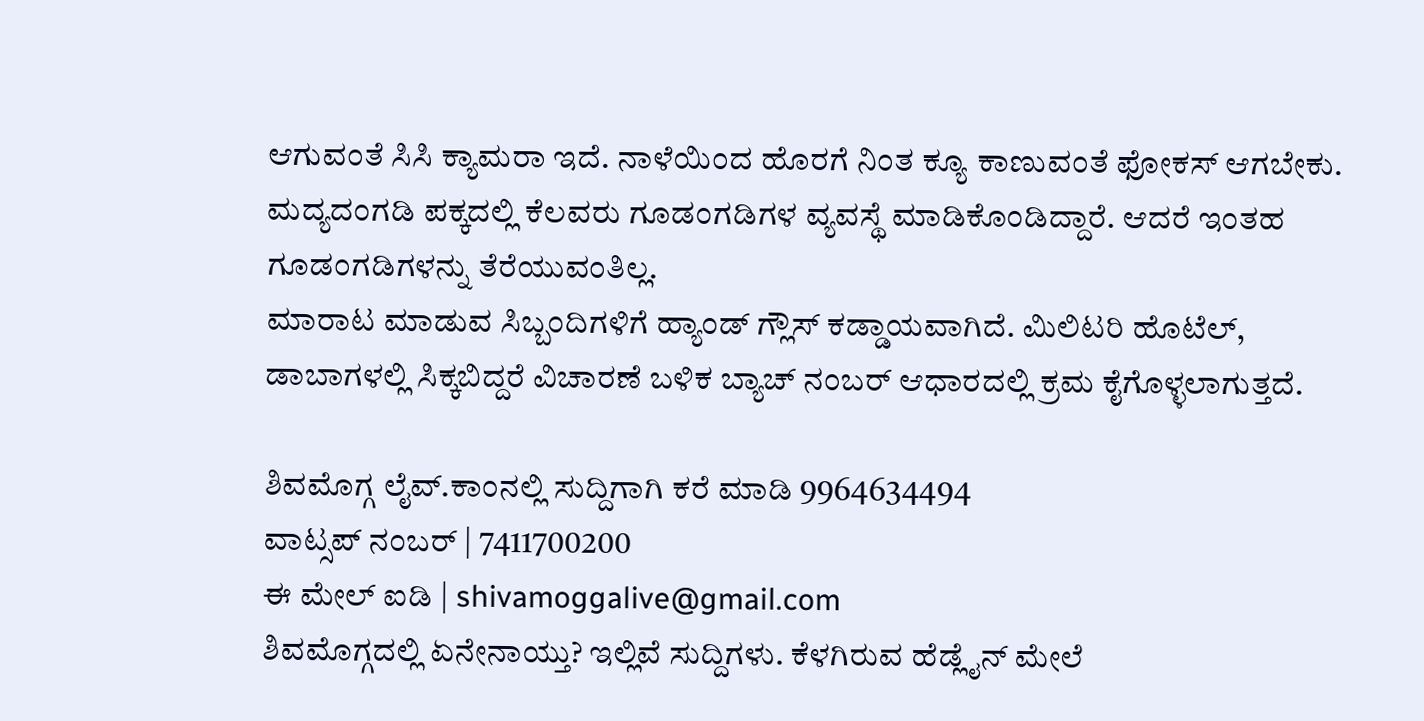ಆಗುವಂತೆ ಸಿಸಿ ಕ್ಯಾಮರಾ ಇದೆ. ನಾಳೆಯಿಂದ ಹೊರಗೆ ನಿಂತ ಕ್ಯೂ ಕಾಣುವಂತೆ ಫೋಕಸ್ ಆಗಬೇಕು.
ಮದ್ಯದಂಗಡಿ ಪಕ್ಕದಲ್ಲಿ ಕೆಲವರು ಗೂಡಂಗಡಿಗಳ ವ್ಯವಸ್ಥೆ ಮಾಡಿಕೊಂಡಿದ್ದಾರೆ. ಆದರೆ ಇಂತಹ ಗೂಡಂಗಡಿಗಳನ್ನು ತೆರೆಯುವಂತಿಲ್ಲ.
ಮಾರಾಟ ಮಾಡುವ ಸಿಬ್ಬಂದಿಗಳಿಗೆ ಹ್ಯಾಂಡ್ ಗ್ಲೌಸ್ ಕಡ್ಡಾಯವಾಗಿದೆ. ಮಿಲಿಟರಿ ಹೊಟೆಲ್, ಡಾಬಾಗಳಲ್ಲಿ ಸಿಕ್ಕಬಿದ್ದರೆ ವಿಚಾರಣೆ ಬಳಿಕ ಬ್ಯಾಚ್ ನಂಬರ್ ಆಧಾರದಲ್ಲಿ ಕ್ರಮ ಕೈಗೊಳ್ಳಲಾಗುತ್ತದೆ.

ಶಿವಮೊಗ್ಗ ಲೈವ್.ಕಾಂನಲ್ಲಿ ಸುದ್ದಿಗಾಗಿ ಕರೆ ಮಾಡಿ 9964634494
ವಾಟ್ಸಪ್ ನಂಬರ್ | 7411700200
ಈ ಮೇಲ್ ಐಡಿ | shivamoggalive@gmail.com
ಶಿವಮೊಗ್ಗದಲ್ಲಿ ಏನೇನಾಯ್ತು? ಇಲ್ಲಿವೆ ಸುದ್ದಿಗಳು. ಕೆಳಗಿರುವ ಹೆಡ್ಲೈನ್ ಮೇಲೆ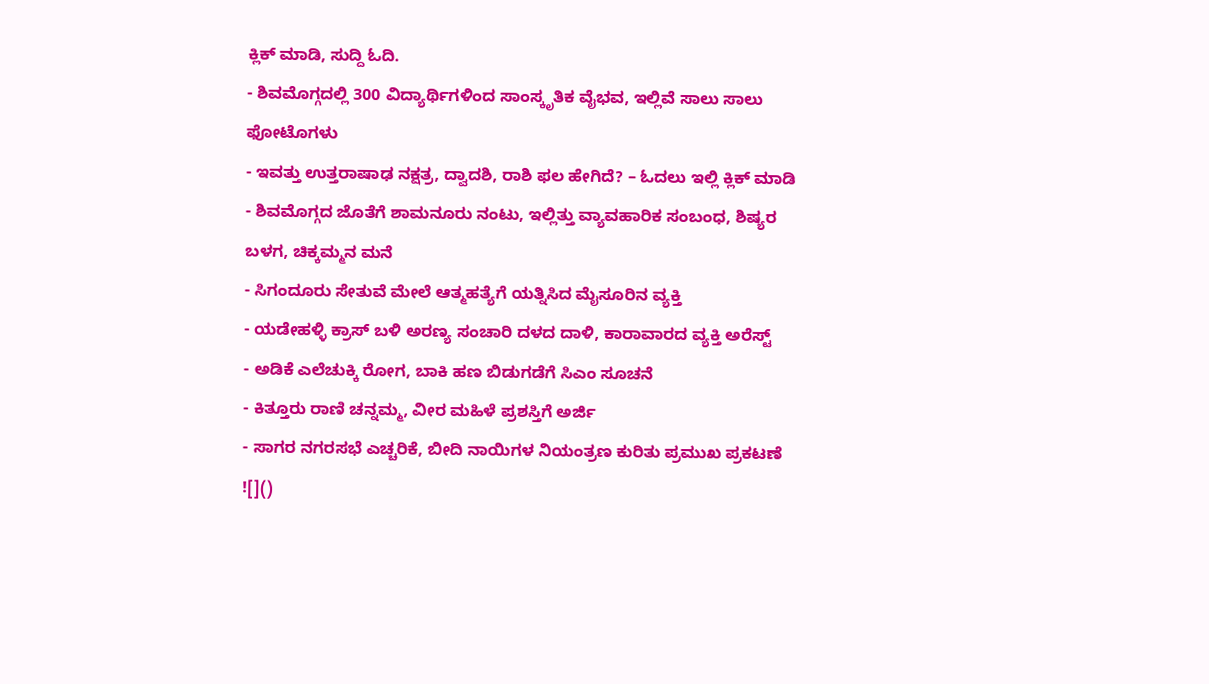ಕ್ಲಿಕ್ ಮಾಡಿ, ಸುದ್ದಿ ಓದಿ.
- ಶಿವಮೊಗ್ಗದಲ್ಲಿ 300 ವಿದ್ಯಾರ್ಥಿಗಳಿಂದ ಸಾಂಸ್ಕೃತಿಕ ವೈಭವ, ಇಲ್ಲಿವೆ ಸಾಲು ಸಾಲು ಫೋಟೊಗಳು
- ಇವತ್ತು ಉತ್ತರಾಷಾಢ ನಕ್ಷತ್ರ, ದ್ವಾದಶಿ, ರಾಶಿ ಫಲ ಹೇಗಿದೆ? – ಓದಲು ಇಲ್ಲಿ ಕ್ಲಿಕ್ ಮಾಡಿ
- ಶಿವಮೊಗ್ಗದ ಜೊತೆಗೆ ಶಾಮನೂರು ನಂಟು, ಇಲ್ಲಿತ್ತು ವ್ಯಾವಹಾರಿಕ ಸಂಬಂಧ, ಶಿಷ್ಯರ ಬಳಗ, ಚಿಕ್ಕಮ್ಮನ ಮನೆ
- ಸಿಗಂದೂರು ಸೇತುವೆ ಮೇಲೆ ಆತ್ಮಹತ್ಯೆಗೆ ಯತ್ನಿಸಿದ ಮೈಸೂರಿನ ವ್ಯಕ್ತಿ
- ಯಡೇಹಳ್ಳಿ ಕ್ರಾಸ್ ಬಳಿ ಅರಣ್ಯ ಸಂಚಾರಿ ದಳದ ದಾಳಿ, ಕಾರಾವಾರದ ವ್ಯಕ್ತಿ ಅರೆಸ್ಟ್
- ಅಡಿಕೆ ಎಲೆಚುಕ್ಕಿ ರೋಗ, ಬಾಕಿ ಹಣ ಬಿಡುಗಡೆಗೆ ಸಿಎಂ ಸೂಚನೆ
- ಕಿತ್ತೂರು ರಾಣಿ ಚನ್ನಮ್ಮ, ವೀರ ಮಹಿಳೆ ಪ್ರಶಸ್ತಿಗೆ ಅರ್ಜಿ
- ಸಾಗರ ನಗರಸಭೆ ಎಚ್ಚರಿಕೆ, ಬೀದಿ ನಾಯಿಗಳ ನಿಯಂತ್ರಣ ಕುರಿತು ಪ್ರಮುಖ ಪ್ರಕಟಣೆ
![]()